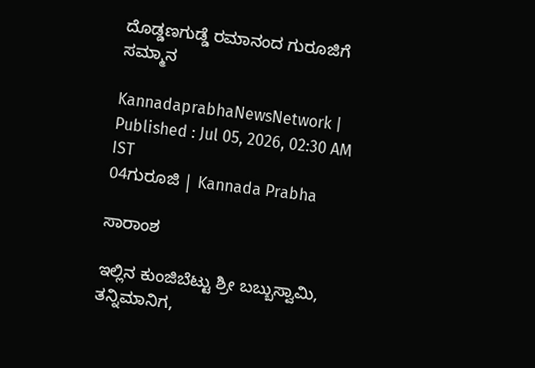ದೊಡ್ಡಣಗುಡ್ಡೆ ರಮಾನಂದ ಗುರೂಜಿಗೆ ಸಮ್ಮಾನ

KannadaprabhaNewsNetwork |
Published : Jul 05, 2026, 02:30 AM IST
04ಗುರೂಜಿ | Kannada Prabha

ಸಾರಾಂಶ

ಇಲ್ಲಿನ ಕುಂಜಿಬೆಟ್ಟು ಶ್ರೀ ಬಬ್ಬುಸ್ವಾಮಿ, ತನ್ನಿಮಾನಿಗ,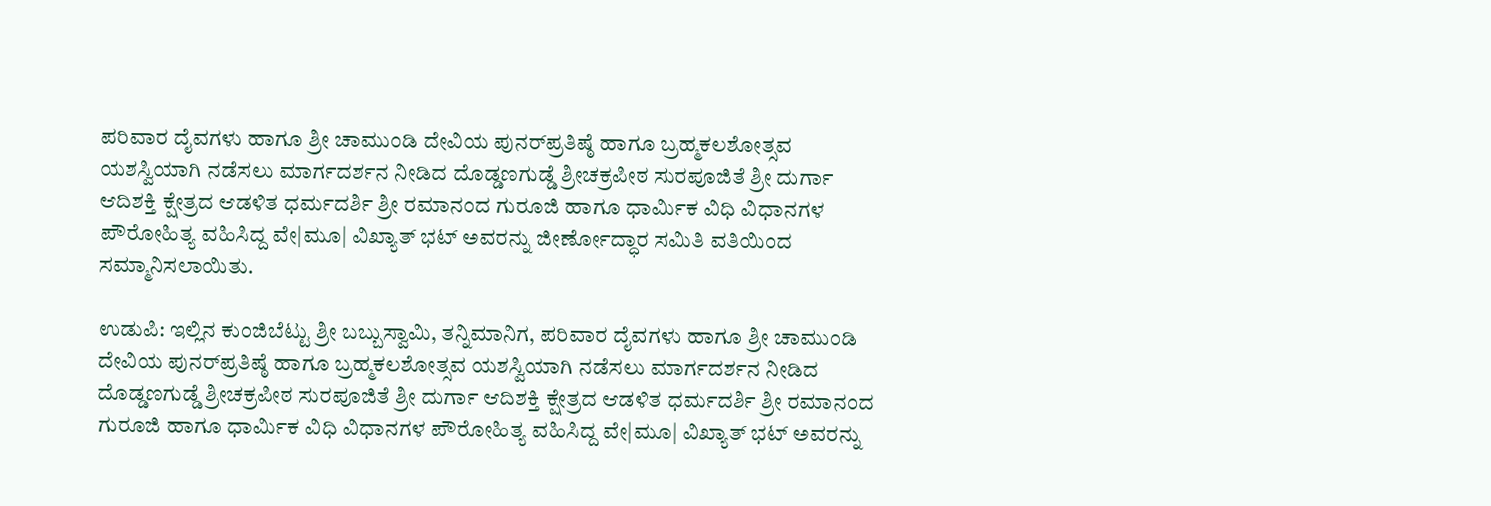ಪರಿವಾರ ದೈವಗಳು ಹಾಗೂ ಶ್ರೀ ಚಾಮುಂಡಿ ದೇವಿಯ ಪುನರ್‌ಪ್ರತಿಷ್ಠೆ ಹಾಗೂ ಬ್ರಹ್ಮಕಲಶೋತ್ಸವ ಯಶಸ್ವಿಯಾಗಿ ನಡೆಸಲು ಮಾರ್ಗದರ್ಶನ ನೀಡಿದ ದೊಡ್ಡಣಗುಡ್ಡೆ ಶ್ರೀಚಕ್ರಪೀಠ ಸುರಪೂಜಿತೆ ಶ್ರೀ ದುರ್ಗಾ ಆದಿಶಕ್ತಿ ಕ್ಷೇತ್ರದ ಆಡಳಿತ ಧರ್ಮದರ್ಶಿ ಶ್ರೀ ರಮಾನಂದ ಗುರೂಜಿ ಹಾಗೂ ಧಾರ್ಮಿಕ ವಿಧಿ ವಿಧಾನಗಳ ಪೌರೋಹಿತ್ಯ ವಹಿಸಿದ್ದ ವೇ|ಮೂ| ವಿಖ್ಯಾತ್‌ ಭಟ್‌ ಅವರನ್ನು ಜೀರ್ಣೋದ್ಧಾರ ಸಮಿತಿ ವತಿಯಿಂದ ಸಮ್ಮಾನಿಸಲಾಯಿತು.

ಉಡುಪಿ: ಇಲ್ಲಿನ ಕುಂಜಿಬೆಟ್ಟು ಶ್ರೀ ಬಬ್ಬುಸ್ವಾಮಿ, ತನ್ನಿಮಾನಿಗ, ಪರಿವಾರ ದೈವಗಳು ಹಾಗೂ ಶ್ರೀ ಚಾಮುಂಡಿ ದೇವಿಯ ಪುನರ್‌ಪ್ರತಿಷ್ಠೆ ಹಾಗೂ ಬ್ರಹ್ಮಕಲಶೋತ್ಸವ ಯಶಸ್ವಿಯಾಗಿ ನಡೆಸಲು ಮಾರ್ಗದರ್ಶನ ನೀಡಿದ ದೊಡ್ಡಣಗುಡ್ಡೆ ಶ್ರೀಚಕ್ರಪೀಠ ಸುರಪೂಜಿತೆ ಶ್ರೀ ದುರ್ಗಾ ಆದಿಶಕ್ತಿ ಕ್ಷೇತ್ರದ ಆಡಳಿತ ಧರ್ಮದರ್ಶಿ ಶ್ರೀ ರಮಾನಂದ ಗುರೂಜಿ ಹಾಗೂ ಧಾರ್ಮಿಕ ವಿಧಿ ವಿಧಾನಗಳ ಪೌರೋಹಿತ್ಯ ವಹಿಸಿದ್ದ ವೇ|ಮೂ| ವಿಖ್ಯಾತ್‌ ಭಟ್‌ ಅವರನ್ನು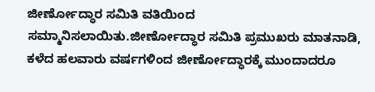ಜೀರ್ಣೋದ್ಧಾರ ಸಮಿತಿ ವತಿಯಿಂದ ಸಮ್ಮಾನಿಸಲಾಯಿತು.ಜೀರ್ಣೋದ್ಧಾರ ಸಮಿತಿ ಪ್ರಮುಖರು ಮಾತನಾಡಿ, ಕಳೆದ ಹಲವಾರು ವರ್ಷಗಳಿಂದ ಜೀರ್ಣೋದ್ಧಾರಕ್ಕೆ ಮುಂದಾದರೂ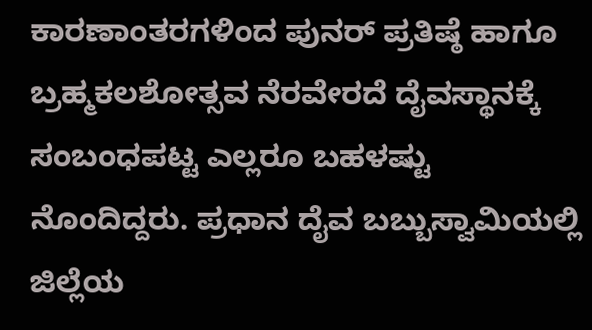ಕಾರಣಾಂತರಗಳಿಂದ ಪುನರ್‌ ಪ್ರತಿಷ್ಠೆ ಹಾಗೂ ಬ್ರಹ್ಮಕಲಶೋತ್ಸವ ನೆರವೇರದೆ ದೈವಸ್ಥಾನಕ್ಕೆ ಸಂಬಂಧಪಟ್ಟ ಎಲ್ಲರೂ ಬಹಳಷ್ಟು ನೊಂದಿದ್ದರು. ಪ್ರಧಾನ ದೈವ ಬಬ್ಬುಸ್ವಾಮಿಯಲ್ಲಿ ಜಿಲ್ಲೆಯ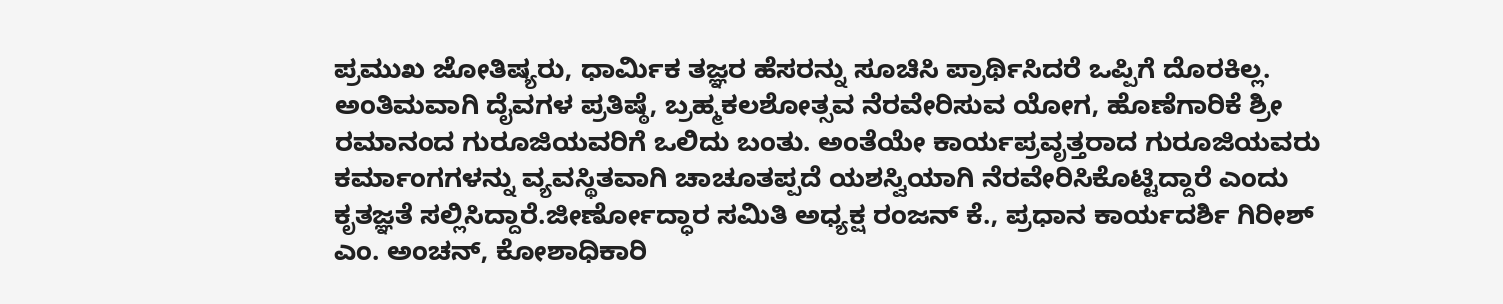ಪ್ರಮುಖ ಜೋತಿಷ್ಯರು, ಧಾರ್ಮಿಕ ತಜ್ಞರ ಹೆಸರನ್ನು ಸೂಚಿಸಿ ಪ್ರಾರ್ಥಿಸಿದರೆ ಒಪ್ಪಿಗೆ ದೊರಕಿಲ್ಲ. ಅಂತಿಮವಾಗಿ ದೈವಗಳ ಪ್ರತಿಷ್ಠೆ, ಬ್ರಹ್ಮಕಲಶೋತ್ಸವ ನೆರವೇರಿಸುವ ಯೋಗ, ಹೊಣೆಗಾರಿಕೆ ಶ್ರೀ ರಮಾನಂದ ಗುರೂಜಿಯವರಿಗೆ ಒಲಿದು ಬಂತು. ಅಂತೆಯೇ ಕಾರ್ಯಪ್ರವೃತ್ತರಾದ ಗುರೂಜಿಯವರು ಕರ್ಮಾಂಗಗಳನ್ನು ವ್ಯವಸ್ಥಿತವಾಗಿ ಚಾಚೂತಪ್ಪದೆ ಯಶಸ್ವಿಯಾಗಿ ನೆರವೇರಿಸಿಕೊಟ್ಟಿದ್ದಾರೆ ಎಂದು ಕೃತಜ್ಞತೆ ಸಲ್ಲಿಸಿದ್ದಾರೆ.ಜೀರ್ಣೋದ್ಧಾರ ಸಮಿತಿ ಅಧ್ಯಕ್ಷ ರಂಜನ್‌ ಕೆ., ಪ್ರಧಾನ ಕಾರ್ಯದರ್ಶಿ ಗಿರೀಶ್‌ ಎಂ. ಅಂಚನ್‌, ಕೋಶಾಧಿಕಾರಿ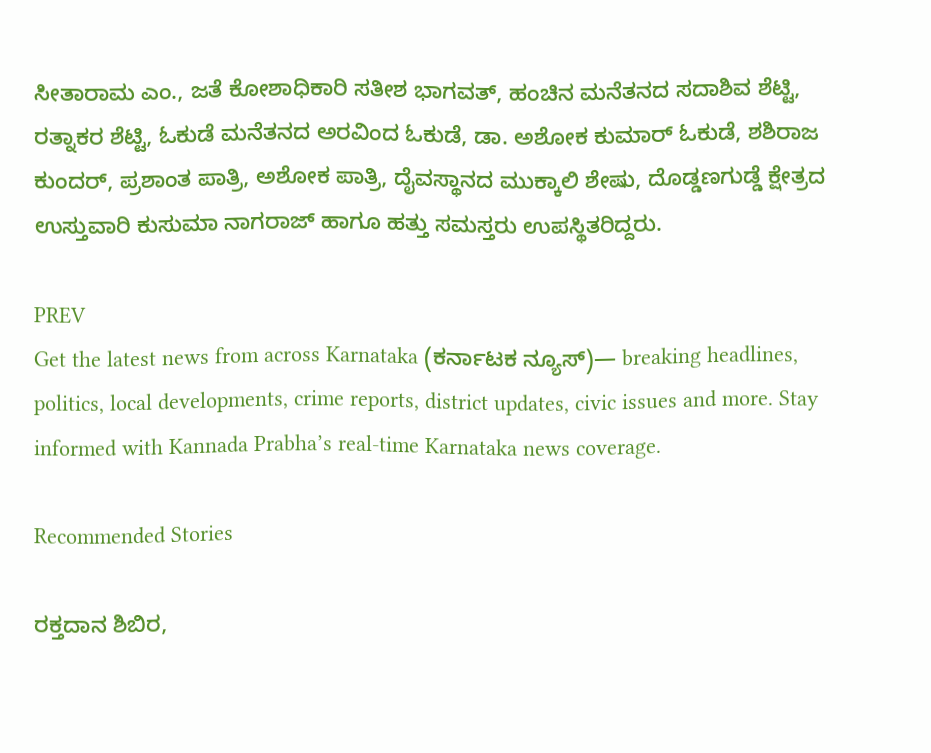ಸೀತಾರಾಮ ಎಂ., ಜತೆ ಕೋಶಾಧಿಕಾರಿ ಸತೀಶ ಭಾಗವತ್‌, ಹಂಚಿನ ಮನೆತನದ ಸದಾಶಿವ ಶೆಟ್ಟಿ, ರತ್ನಾಕರ ಶೆಟ್ಟಿ, ಓಕುಡೆ ಮನೆತನದ ಅರವಿಂದ ಓಕುಡೆ, ಡಾ. ಅಶೋಕ ಕುಮಾರ್‌ ಓಕುಡೆ, ಶಶಿರಾಜ ಕುಂದರ್‌, ಪ್ರಶಾಂತ ಪಾತ್ರಿ, ಅಶೋಕ ಪಾತ್ರಿ, ದೈವಸ್ಥಾನದ ಮುಕ್ಕಾಲಿ ಶೇಷು, ದೊಡ್ಡಣಗುಡ್ಡೆ ಕ್ಷೇತ್ರದ ಉಸ್ತುವಾರಿ ಕುಸುಮಾ ನಾಗರಾಜ್‌ ಹಾಗೂ ಹತ್ತು ಸಮಸ್ತರು ಉಪಸ್ಥಿತರಿದ್ದರು.

PREV
Get the latest news from across Karnataka (ಕರ್ನಾಟಕ ನ್ಯೂಸ್)— breaking headlines, politics, local developments, crime reports, district updates, civic issues and more. Stay informed with Kannada Prabha’s real‑time Karnataka news coverage.

Recommended Stories

ರಕ್ತದಾನ ಶಿಬಿರ,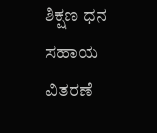ಶಿಕ್ಷಣ ಧನ ಸಹಾಯ ವಿತರಣೆ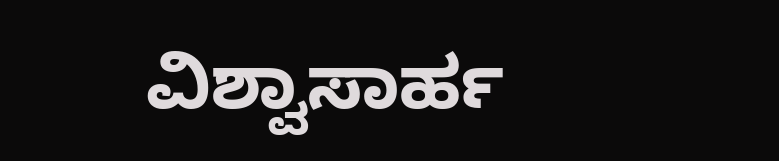ವಿಶ್ವಾಸಾರ್ಹ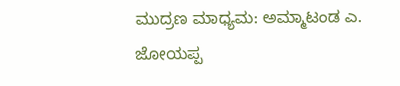ಮುದ್ರಣ ಮಾಧ್ಯಮ: ಅಮ್ಮಾಟಂಡ ಎ. ಜೋಯಪ್ಪ